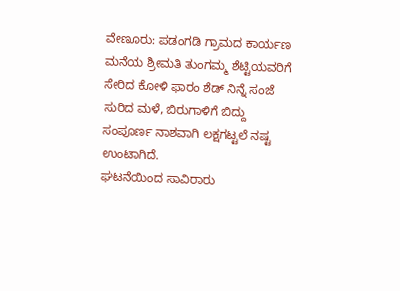ವೇಣೂರು: ಪಡಂಗಡಿ ಗ್ರಾಮದ ಕಾರ್ಯಣ ಮನೆಯ ಶ್ರೀಮತಿ ತುಂಗಮ್ಮ ಶೆಟ್ಟಿಯವರಿಗೆ ಸೇರಿದ ಕೋಳಿ ಫಾರಂ ಶೆಡ್ ನಿನ್ನೆ ಸಂಜೆ ಸುರಿದ ಮಳೆ, ಬಿರುಗಾಳಿಗೆ ಬಿದ್ದು ಸಂಪೂರ್ಣ ನಾಶವಾಗಿ ಲಕ್ಷಗಟ್ಟಲೆ ನಷ್ಟ ಉಂಟಾಗಿದೆ.
ಘಟನೆಯಿಂದ ಸಾವಿರಾರು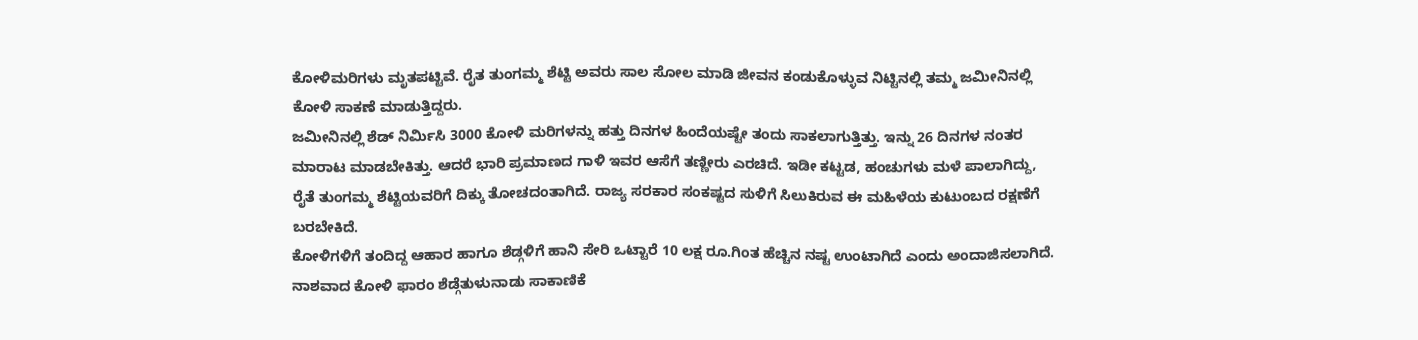ಕೋಳಿಮರಿಗಳು ಮೃತಪಟ್ಟಿವೆ. ರೈತ ತುಂಗಮ್ಮ ಶೆಟ್ಟಿ ಅವರು ಸಾಲ ಸೋಲ ಮಾಡಿ ಜೀವನ ಕಂಡುಕೊಳ್ಳುವ ನಿಟ್ಟಿನಲ್ಲಿ ತಮ್ಮ ಜಮೀನಿನಲ್ಲಿ ಕೋಳಿ ಸಾಕಣೆ ಮಾಡುತ್ತಿದ್ದರು.
ಜಮೀನಿನಲ್ಲಿ ಶೆಡ್ ನಿರ್ಮಿಸಿ 3000 ಕೋಳಿ ಮರಿಗಳನ್ನು ಹತ್ತು ದಿನಗಳ ಹಿಂದೆಯಷ್ಟೇ ತಂದು ಸಾಕಲಾಗುತ್ತಿತ್ತು. ಇನ್ನು 26 ದಿನಗಳ ನಂತರ ಮಾರಾಟ ಮಾಡಬೇಕಿತ್ತು. ಆದರೆ ಭಾರಿ ಪ್ರಮಾಣದ ಗಾಳಿ ಇವರ ಆಸೆಗೆ ತಣ್ಣೀರು ಎರಚಿದೆ. ಇಡೀ ಕಟ್ಟಡ, ಹಂಚುಗಳು ಮಳೆ ಪಾಲಾಗಿದ್ದು, ರೈತೆ ತುಂಗಮ್ಮ ಶೆಟ್ಟಿಯವರಿಗೆ ದಿಕ್ಕು ತೋಚದಂತಾಗಿದೆ. ರಾಜ್ಯ ಸರಕಾರ ಸಂಕಷ್ಟದ ಸುಳಿಗೆ ಸಿಲುಕಿರುವ ಈ ಮಹಿಳೆಯ ಕುಟುಂಬದ ರಕ್ಷಣೆಗೆ ಬರಬೇಕಿದೆ.
ಕೋಳಿಗಳಿಗೆ ತಂದಿದ್ದ ಆಹಾರ ಹಾಗೂ ಶೆಡ್ಗಳಿಗೆ ಹಾನಿ ಸೇರಿ ಒಟ್ಟಾರೆ 10 ಲಕ್ಷ ರೂ.ಗಿಂತ ಹೆಚ್ಚಿನ ನಷ್ಟ ಉಂಟಾಗಿದೆ ಎಂದು ಅಂದಾಜಿಸಲಾಗಿದೆ.
ನಾಶವಾದ ಕೋಳಿ ಫಾರಂ ಶೆಡ್ಗೆತುಳುನಾಡು ಸಾಕಾಣಿಕೆ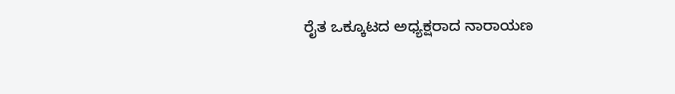ರೈತ ಒಕ್ಕೂಟದ ಅಧ್ಯಕ್ಷರಾದ ನಾರಾಯಣ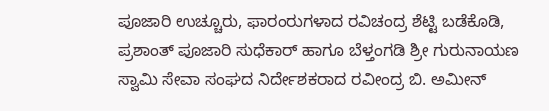ಪೂಜಾರಿ ಉಚ್ಚೂರು, ಫಾರಂರುಗಳಾದ ರವಿಚಂದ್ರ ಶೆಟ್ಟಿ ಬಡೆಕೊಡಿ, ಪ್ರಶಾಂತ್ ಪೂಜಾರಿ ಸುಧೆಕಾರ್ ಹಾಗೂ ಬೆಳ್ತಂಗಡಿ ಶ್ರೀ ಗುರುನಾಯಣ ಸ್ವಾಮಿ ಸೇವಾ ಸಂಘದ ನಿರ್ದೇಶಕರಾದ ರವೀಂದ್ರ ಬಿ. ಅಮೀನ್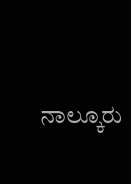ನಾಲ್ಕೂರು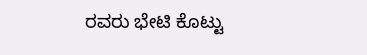ರವರು ಭೇಟಿ ಕೊಟ್ಟು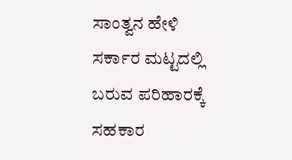ಸಾಂತ್ವನ ಹೇಳಿ ಸರ್ಕಾರ ಮಟ್ಟದಲ್ಲಿ ಬರುವ ಪರಿಹಾರಕ್ಕೆ ಸಹಕಾರ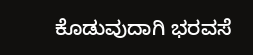ಕೊಡುವುದಾಗಿ ಭರವಸೆ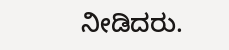ನೀಡಿದರು.